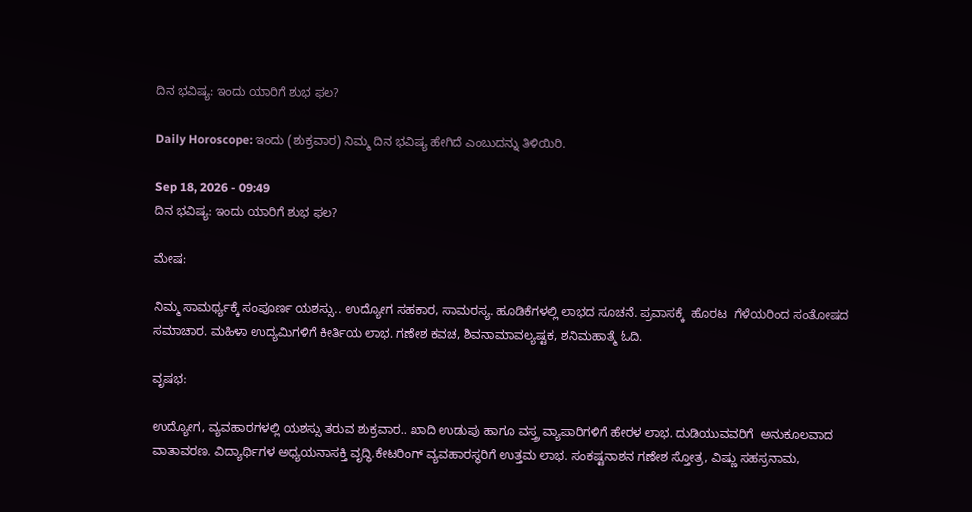ದಿನ ಭವಿಷ್ಯ: ಇಂದು ಯಾರಿಗೆ ಶುಭ ಫಲ?

Daily Horoscope: ಇಂದು (ಶುಕ್ರವಾರ) ನಿಮ್ಮ ದಿನ ಭವಿಷ್ಯ ಹೇಗಿದೆ ಎಂಬುದನ್ನು ತಿಳಿಯಿರಿ.

Sep 18, 2026 - 09:49
ದಿನ ಭವಿಷ್ಯ: ಇಂದು ಯಾರಿಗೆ ಶುಭ ಫಲ?

ಮೇಷ:

ನಿಮ್ಮ ಸಾಮರ್ಥ್ಯಕ್ಕೆ ಸಂಪೂರ್ಣ ಯಶಸ್ಸು.. ಉದ್ಯೋಗ ಸಹಕಾರ, ಸಾಮರಸ್ಯ. ಹೂಡಿಕೆಗಳಲ್ಲಿ ಲಾಭದ ಸೂಚನೆ. ಪ್ರವಾಸಕ್ಕೆ  ಹೊರಟ  ಗೆಳೆಯರಿಂದ ಸಂತೋಷದ ಸಮಾಚಾರ. ಮಹಿಳಾ ಉದ್ಯಮಿಗಳಿಗೆ ಕೀರ್ತಿಯ ಲಾಭ. ಗಣೇಶ ಕವಚ, ಶಿವನಾಮಾವಲ್ಯಷ್ಟಕ, ಶನಿಮಹಾತ್ಮೆ ಓದಿ.

ವೃಷಭ:

ಉದ್ಯೋಗ, ವ್ಯವಹಾರಗಳಲ್ಲಿ ಯಶಸ್ಸು ತರುವ ಶುಕ್ರವಾರ.. ಖಾದಿ ಉಡುಪು ಹಾಗೂ ವಸ್ತ್ರ ವ್ಯಾಪಾರಿಗಳಿಗೆ ಹೇರಳ ಲಾಭ. ದುಡಿಯುವವರಿಗೆ  ಅನುಕೂಲವಾದ ವಾತಾವರಣ. ವಿದ್ಯಾರ್ಥಿಗಳ ಅಧ್ಯಯನಾಸಕ್ತಿ ವೃದ್ಧಿ.ಕೇಟರಿಂಗ್ ವ್ಯವಹಾರಸ್ಥರಿಗೆ ಉತ್ತಮ ಲಾಭ. ಸಂಕಷ್ಟನಾಶನ ಗಣೇಶ ಸ್ತೋತ್ರ, ವಿಷ್ಣು ಸಹಸ್ರನಾಮ,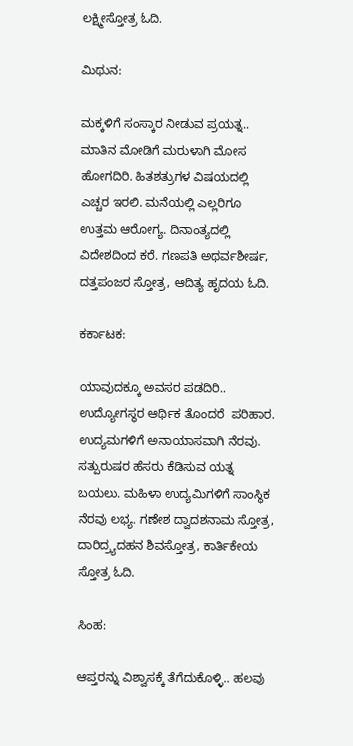ಲಕ್ಷ್ಮೀಸ್ತೋತ್ರ ಓದಿ.

ಮಿಥುನ:

ಮಕ್ಕಳಿಗೆ ಸಂಸ್ಕಾರ ನೀಡುವ ಪ್ರಯತ್ನ.. ಮಾತಿನ ಮೋಡಿಗೆ ಮರುಳಾಗಿ ಮೋಸ ಹೋಗದಿರಿ. ಹಿತಶತ್ರುಗಳ ವಿಷಯದಲ್ಲಿ ಎಚ್ಚರ ಇರಲಿ. ಮನೆಯಲ್ಲಿ ಎಲ್ಲರಿಗೂ ಉತ್ತಮ ಆರೋಗ್ಯ. ದಿನಾಂತ್ಯದಲ್ಲಿ ವಿದೇಶದಿಂದ ಕರೆ. ಗಣಪತಿ ಅಥರ್ವಶೀರ್ಷ, ದತ್ತಪಂಜರ ಸ್ತೋತ್ರ, ಆದಿತ್ಯ ಹೃದಯ ಓದಿ.

ಕರ್ಕಾಟಕ:

ಯಾವುದಕ್ಕೂ ಅವಸರ ಪಡದಿರಿ.. ಉದ್ಯೋಗಸ್ಥರ ಆರ್ಥಿಕ ತೊಂದರೆ  ಪರಿಹಾರ. ಉದ್ಯಮಗಳಿಗೆ ಅನಾಯಾಸವಾಗಿ ನೆರವು. ಸತ್ಪುರುಷರ ಹೆಸರು ಕೆಡಿಸುವ ಯತ್ನ ಬಯಲು. ಮಹಿಳಾ ಉದ್ಯಮಿಗಳಿಗೆ ಸಾಂಸ್ಥಿಕ ನೆರವು ಲಭ್ಯ. ಗಣೇಶ ದ್ವಾದಶನಾಮ ಸ್ತೋತ್ರ, ದಾರಿದ್ರ್ಯದಹನ ಶಿವಸ್ತೋತ್ರ, ಕಾರ್ತಿಕೇಯ ಸ್ತೋತ್ರ ಓದಿ.

ಸಿಂಹ:

ಆಪ್ತರನ್ನು ವಿಶ್ವಾಸಕ್ಕೆ ತೆಗೆದುಕೊಳ್ಳಿ.. ಹಲವು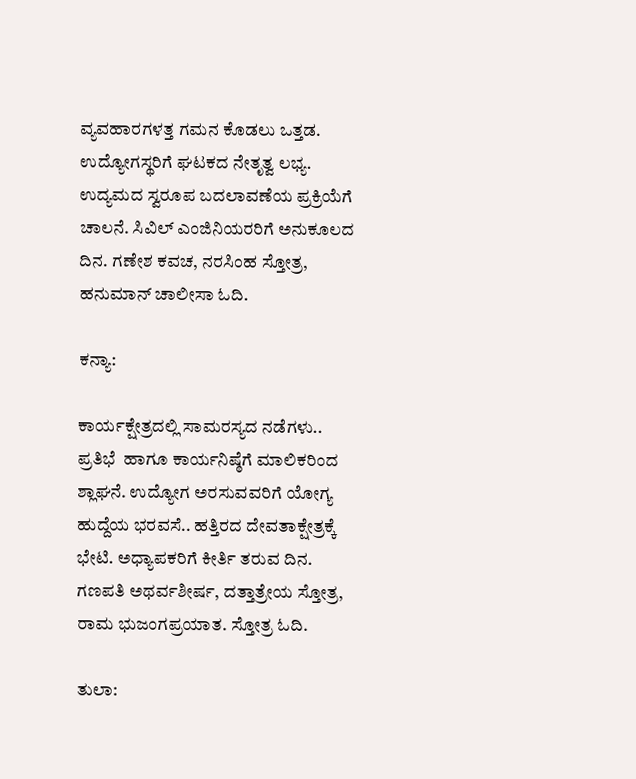ವ್ಯವಹಾರಗಳತ್ತ ಗಮನ ಕೊಡಲು ಒತ್ತಡ. ಉದ್ಯೋಗಸ್ಥರಿಗೆ ಘಟಕದ ನೇತೃತ್ವ ಲಭ್ಯ. ಉದ್ಯಮದ ಸ್ವರೂಪ ಬದಲಾವಣೆಯ ಪ್ರಕ್ರಿಯೆಗೆ ಚಾಲನೆ. ಸಿವಿಲ್ ಎಂಜಿನಿಯರರಿಗೆ ಅನುಕೂಲದ ದಿನ. ಗಣೇಶ ಕವಚ, ನರಸಿಂಹ ಸ್ತೋತ್ರ, ಹನುಮಾನ್ ಚಾಲೀಸಾ ಓದಿ.

ಕನ್ಯಾ:

ಕಾರ್ಯಕ್ಷೇತ್ರದಲ್ಲಿ ಸಾಮರಸ್ಯದ ನಡೆಗಳು.. ಪ್ರತಿಭೆ  ಹಾಗೂ ಕಾರ್ಯನಿಷ್ಠೆಗೆ ಮಾಲಿಕರಿಂದ ಶ್ಲಾಘನೆ. ಉದ್ಯೋಗ ಅರಸುವವರಿಗೆ ಯೋಗ್ಯ ಹುದ್ದೆಯ ಭರವಸೆ.. ಹತ್ತಿರದ ದೇವತಾಕ್ಷೇತ್ರಕ್ಕೆ ಭೇಟಿ. ಅಧ್ಯಾಪಕರಿಗೆ ಕೀರ್ತಿ ತರುವ ದಿನ. ಗಣಪತಿ ಅಥರ್ವಶೀರ್ಷ, ದತ್ತಾತ್ರೇಯ ಸ್ತೋತ್ರ,  ರಾಮ ಭುಜಂಗಪ್ರಯಾತ. ಸ್ತೋತ್ರ ಓದಿ.

ತುಲಾ: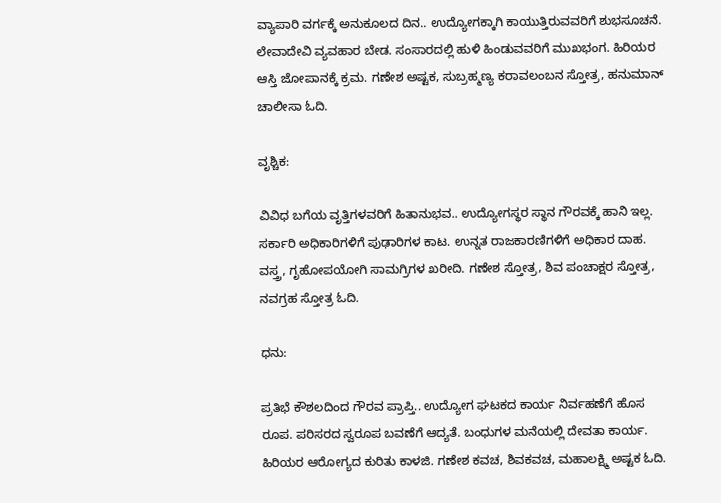ವ್ಯಾಪಾರಿ ವರ್ಗಕ್ಕೆ ಅನುಕೂಲದ ದಿನ.. ಉದ್ಯೋಗಕ್ಕಾಗಿ ಕಾಯುತ್ತಿರುವವರಿಗೆ ಶುಭಸೂಚನೆ. ಲೇವಾದೇವಿ ವ್ಯವಹಾರ ಬೇಡ. ಸಂಸಾರದಲ್ಲಿ ಹುಳಿ ಹಿಂಡುವವರಿಗೆ ಮುಖಭಂಗ. ಹಿರಿಯರ ಆಸ್ತಿ ಜೋಪಾನಕ್ಕೆ ಕ್ರಮ. ಗಣೇಶ ಅಷ್ಟಕ, ಸುಬ್ರಹ್ಮಣ್ಯ ಕರಾವಲಂಬನ ಸ್ತೋತ್ರ, ಹನುಮಾನ್ ಚಾಲೀಸಾ ಓದಿ.

ವೃಶ್ಚಿಕ:

ವಿವಿಧ ಬಗೆಯ ವೃತ್ತಿಗಳವರಿಗೆ ಹಿತಾನುಭವ.. ಉದ್ಯೋಗಸ್ಥರ ಸ್ಥಾನ ಗೌರವಕ್ಕೆ ಹಾನಿ ಇಲ್ಲ. ಸರ್ಕಾರಿ ಅಧಿಕಾರಿಗಳಿಗೆ ಪುಢಾರಿಗಳ ಕಾಟ. ಉನ್ನತ ರಾಜಕಾರಣಿಗಳಿಗೆ ಅಧಿಕಾರ ದಾಹ. ವಸ್ತ್ರ, ಗೃಹೋಪಯೋಗಿ ಸಾಮಗ್ರಿಗಳ ಖರೀದಿ. ಗಣೇಶ ಸ್ತೋತ್ರ, ಶಿವ ಪಂಚಾಕ್ಷರ ಸ್ತೋತ್ರ, ನವಗ್ರಹ ಸ್ತೋತ್ರ ಓದಿ.

ಧನು:

ಪ್ರತಿಭೆ ಕೌಶಲದಿಂದ ಗೌರವ ಪ್ರಾಪ್ತಿ.. ಉದ್ಯೋಗ ಘಟಕದ ಕಾರ್ಯ ನಿರ್ವಹಣೆಗೆ ಹೊಸ ರೂಪ. ಪರಿಸರದ ಸ್ವರೂಪ ಬವಣೆಗೆ ಆದ್ಯತೆ. ಬಂಧುಗಳ ಮನೆಯಲ್ಲಿ ದೇವತಾ ಕಾರ್ಯ. ಹಿರಿಯರ ಆರೋಗ್ಯದ ಕುರಿತು ಕಾಳಜಿ. ಗಣೇಶ ಕವಚ, ಶಿವಕವಚ, ಮಹಾಲಕ್ಷ್ಮಿ ಅಷ್ಟಕ ಓದಿ.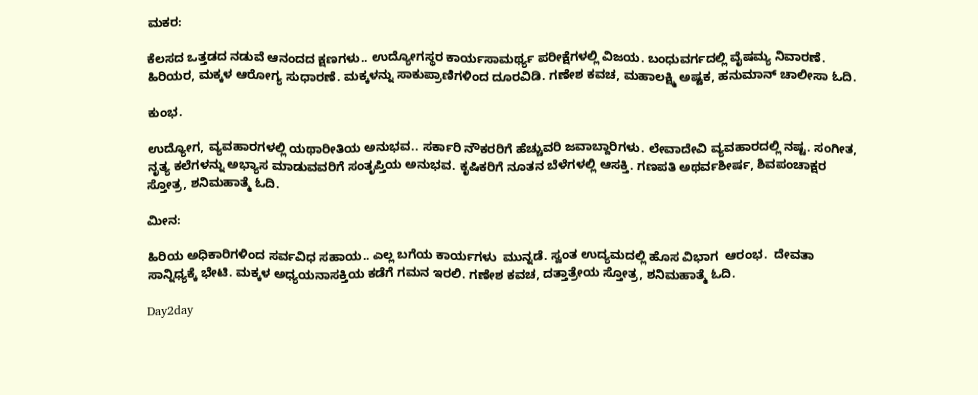ಮಕರ:

ಕೆಲಸದ ಒತ್ತಡದ ನಡುವೆ ಆನಂದದ ಕ್ಷಣಗಳು.. ಉದ್ಯೋಗಸ್ಥರ ಕಾರ್ಯಸಾಮರ್ಥ್ಯ ಪರೀಕ್ಷೆಗಳಲ್ಲಿ ವಿಜಯ. ಬಂಧುವರ್ಗದಲ್ಲಿ ವೈಷಮ್ಯ ನಿವಾರಣೆ. ಹಿರಿಯರ, ಮಕ್ಕಳ ಆರೋಗ್ಯ ಸುಧಾರಣೆ. ಮಕ್ಕಳನ್ನು ಸಾಕುಪ್ರಾಣಿಗಳಿಂದ ದೂರವಿಡಿ. ಗಣೇಶ ಕವಚ, ಮಹಾಲಕ್ಷ್ಮಿ ಅಷ್ಟಕ, ಹನುಮಾನ್ ಚಾಲೀಸಾ ಓದಿ.

ಕುಂಭ.

ಉದ್ಯೋಗ, ವ್ಯವಹಾರಗಳಲ್ಲಿ ಯಥಾರೀತಿಯ ಅನುಭವ.. ಸರ್ಕಾರಿ ನೌಕರರಿಗೆ ಹೆಚ್ಚುವರಿ ಜವಾಬ್ದಾರಿಗಳು. ಲೇವಾದೇವಿ ವ್ಯವಹಾರದಲ್ಲಿ ನಷ್ಟ. ಸಂಗೀತ, ನೃತ್ಯ ಕಲೆಗಳನ್ನು ಅಭ್ಯಾಸ ಮಾಡುವವರಿಗೆ ಸಂತೃಪ್ತಿಯ ಅನುಭವ. ಕೃಷಿಕರಿಗೆ ನೂತನ ಬೆಳೆಗಳಲ್ಲಿ ಆಸಕ್ತಿ. ಗಣಪತಿ ಅಥರ್ವಶೀರ್ಷ, ಶಿವಪಂಚಾಕ್ಷರ ಸ್ತೋತ್ರ, ಶನಿಮಹಾತ್ಮೆ ಓದಿ.

ಮೀನ:

ಹಿರಿಯ ಅಧಿಕಾರಿಗಳಿಂದ ಸರ್ವವಿಧ ಸಹಾಯ.. ಎಲ್ಲ ಬಗೆಯ ಕಾರ್ಯಗಳು  ಮುನ್ನಡೆ. ಸ್ವಂತ ಉದ್ಯಮದಲ್ಲಿ ಹೊಸ ವಿಭಾಗ  ಆರಂಭ.  ದೇವತಾ ಸಾನ್ನಿಧ್ಯಕ್ಕೆ ಭೇಟಿ. ಮಕ್ಕಳ ಅಧ್ಯಯನಾಸಕ್ತಿಯ ಕಡೆಗೆ ಗಮನ ಇರಲಿ. ಗಣೇಶ ಕವಚ, ದತ್ತಾತ್ರೇಯ ಸ್ತೋತ್ರ, ಶನಿಮಹಾತ್ಮೆ ಓದಿ.

Day2day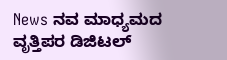News ನವ ಮಾಧ್ಯಮದ ವೃತ್ತಿಪರ ಡಿಜಿಟಲ್‌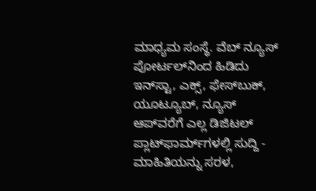ಮಾಧ್ಯಮ ಸಂಸ್ಥೆ. ವೆಬ್‌ ನ್ಯೂಸ್‌ ಪೋರ್ಟಲ್‌ನಿಂದ ಹಿಡಿದು ಇನ್‌ಸ್ಟಾ, ಎಕ್ಸ್, ಫೇಸ್‌ಬುಕ್‌, ಯೂಟ್ಯೂಬ್‌, ನ್ಯೂಸ್‌ ಆಪ್‌ವರೆಗೆ ಎಲ್ಲ ಡಿಜಿಟಲ್‌ ಪ್ಲಾಟ್‌ಫಾರ್ಮ್‌ಗಳಲ್ಲಿ ಸುದ್ದಿ - ಮಾಹಿತಿಯನ್ನು ಸರಳ,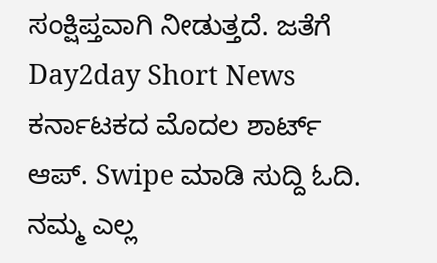ಸಂಕ್ಷಿಪ್ತವಾಗಿ ನೀಡುತ್ತದೆ. ಜತೆಗೆ Day2day Short News ಕರ್ನಾಟಕದ ಮೊದಲ ಶಾರ್ಟ್‌ ಆಪ್‌. Swipe ಮಾಡಿ ಸುದ್ದಿ ಓದಿ. ನಮ್ಮ ಎಲ್ಲ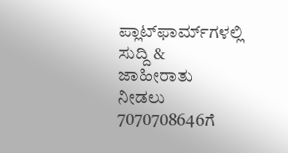ಪ್ಲಾಟ್‌ಫಾರ್ಮ್‌ಗಳಲ್ಲಿ ಸುದ್ದಿ & ಜಾಹೀರಾತು ನೀಡಲು 7070708646ಗೆ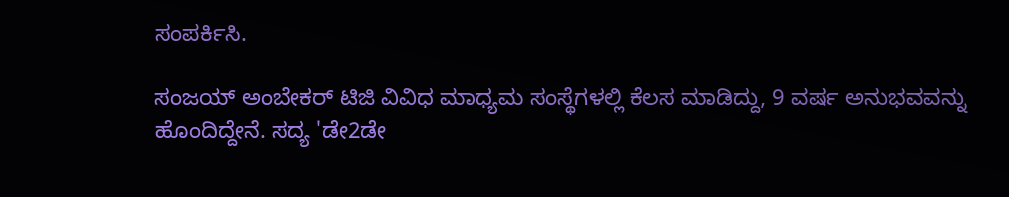ಸಂಪರ್ಕಿಸಿ.

ಸಂಜಯ್ ಅಂಬೇಕರ್ ಟಿಜಿ ವಿವಿಧ ಮಾಧ್ಯಮ ಸಂಸ್ಥೆಗಳಲ್ಲಿ ಕೆಲಸ ಮಾಡಿದ್ದು, 9 ವರ್ಷ ಅನುಭವವನ್ನು ಹೊಂದಿದ್ದೇನೆ. ಸದ್ಯ 'ಡೇ2ಡೇ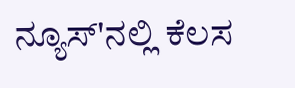ನ್ಯೂಸ್'ನಲ್ಲಿ ಕೆಲಸ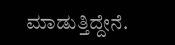ಮಾಡುತ್ತಿದ್ದೇನೆ.